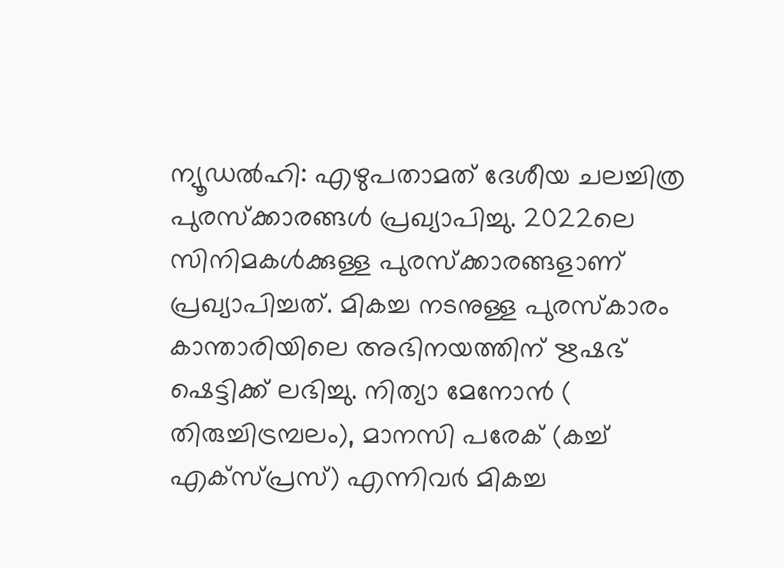ന്യൂഡല്‍ഹി: എഴുപതാമത് ദേശീയ ചലച്ചിത്ര പുരസ്‌ക്കാരങ്ങള്‍ പ്രഖ്യാപിച്ചു. 2022ലെ സിനിമകള്‍ക്കുള്ള പുരസ്‌ക്കാരങ്ങളാണ് പ്രഖ്യാപിച്ചത്. മികച്ച നടനുള്ള പുരസ്‌കാരം കാന്താരിയിലെ അഭിനയത്തിന് ഋഷഭ് ഷെട്ടിക്ക് ലഭിച്ചു. നിത്യാ മേനോന്‍ ( തിരുച്ചിട്രമ്പലം), മാനസി പരേക് (കച്ച് എക്‌സ്പ്രസ്) എന്നിവര്‍ മികച്ച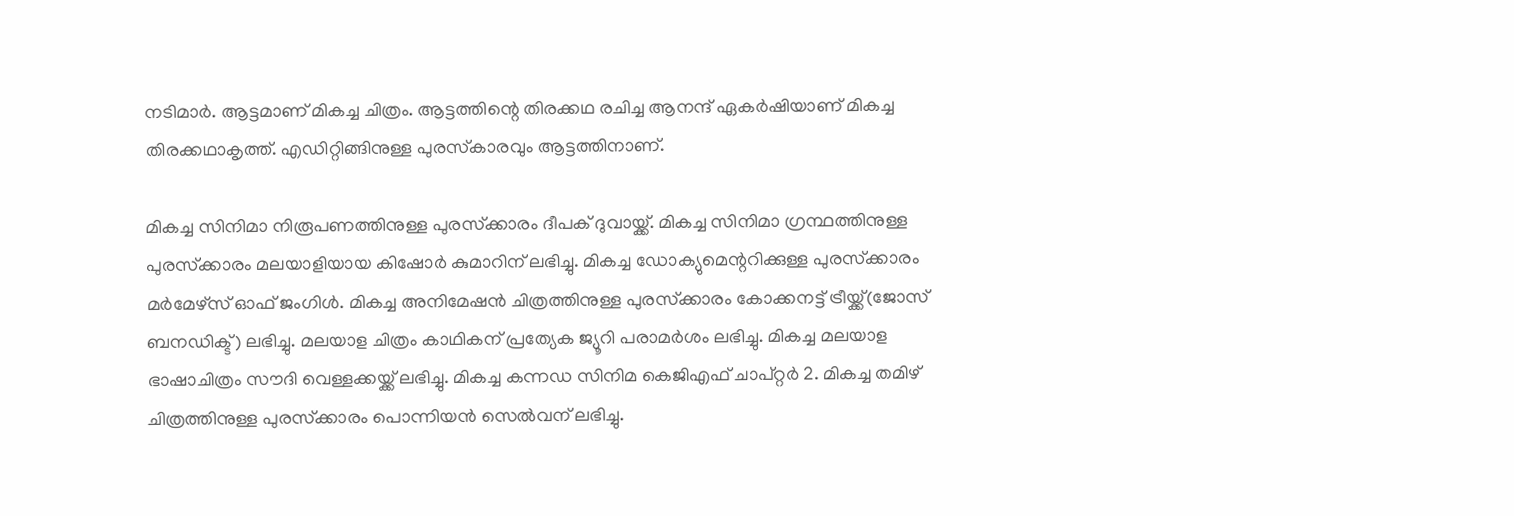നടിമാര്‍. ആട്ടമാണ് മികച്ച ചിത്രം. ആട്ടത്തിന്റെ തിരക്കഥ രചിച്ച ആനന്ദ് ഏകര്‍ഷിയാണ് മികച്ച തിരക്കഥാകൃത്ത്. എഡിറ്റിങ്ങിനുള്ള പുരസ്‌കാരവും ആട്ടത്തിനാണ്.

മികച്ച സിനിമാ നിരൂപണത്തിനുള്ള പുരസ്‌ക്കാരം ദീപക് ദുവായ്ക്ക്. മികച്ച സിനിമാ ഗ്രന്ഥത്തിനുള്ള പുരസ്‌ക്കാരം മലയാളിയായ കിഷോര്‍ കുമാറിന് ലഭിച്ചു. മികച്ച ഡോക്യുമെന്ററിക്കുള്ള പുരസ്‌ക്കാരം മര്‍മേഴ്‌സ് ഓഫ് ജംഗിള്‍. മികച്ച അനിമേഷന്‍ ചിത്രത്തിനുള്ള പുരസ്‌ക്കാരം കോക്കനട്ട് ട്രീയ്ക്ക്(ജോസ് ബനഡിക്ട്) ലഭിച്ചു. മലയാള ചിത്രം കാഥികന് പ്രത്യേക ജ്യൂറി പരാമര്‍ശം ലഭിച്ചു. മികച്ച മലയാള ഭാഷാചിത്രം സൗദി വെള്ളക്കയ്ക്ക് ലഭിച്ചു. മികച്ച കന്നഡ സിനിമ കെജിഎഫ് ചാപ്റ്റര്‍ 2. മികച്ച തമിഴ് ചിത്രത്തിനുള്ള പുരസ്‌ക്കാരം പൊന്നിയന്‍ സെല്‍വന് ലഭിച്ചു.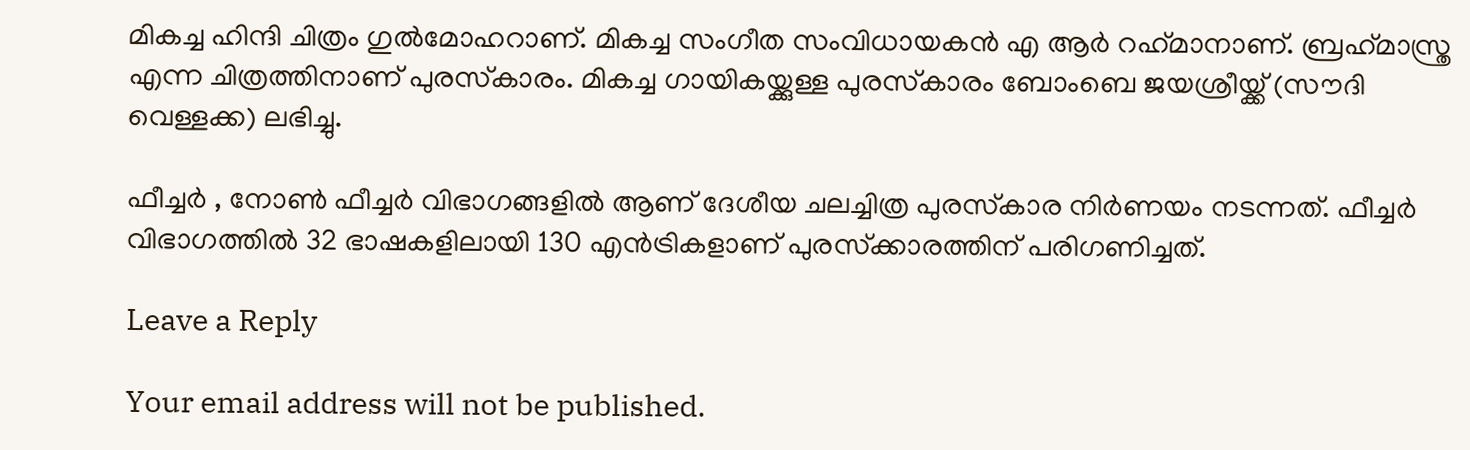മികച്ച ഹിന്ദി ചിത്രം ഗുല്‍മോഹറാണ്. മികച്ച സംഗീത സംവിധായകന്‍ എ ആര്‍ റഹ്‌മാനാണ്. ബ്രഹ്‌മാസ്ത്ര എന്ന ചിത്രത്തിനാണ് പുരസ്‌കാരം. മികച്ച ഗായികയ്ക്കുള്ള പുരസ്‌കാരം ബോംബെ ജയശ്രീയ്ക്ക് (സൗദി വെള്ളക്ക) ലഭിച്ചു.

ഫീച്ചര്‍ , നോണ്‍ ഫീച്ചര്‍ വിഭാഗങ്ങളില്‍ ആണ് ദേശീയ ചലച്ചിത്ര പുരസ്‌കാര നിര്‍ണയം നടന്നത്. ഫീച്ചര്‍ വിഭാഗത്തില്‍ 32 ഭാഷകളിലായി 130 എന്‍ട്രികളാണ് പുരസ്‌ക്കാരത്തിന് പരിഗണിച്ചത്.

Leave a Reply

Your email address will not be published.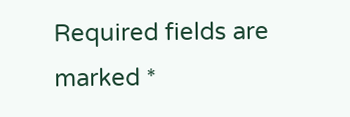Required fields are marked *